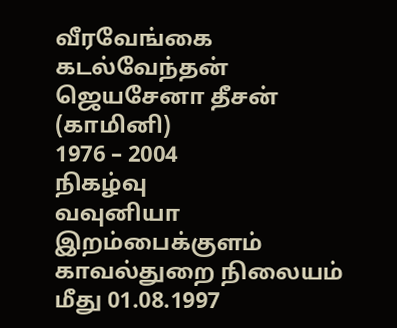வீரவேங்கை
கடல்வேந்தன்
ஜெயசேனா தீசன் (காமினி)
1976 – 2004
நிகழ்வு
வவுனியா இறம்பைக்குளம் காவல்துறை நிலையம் மீது 01.08.1997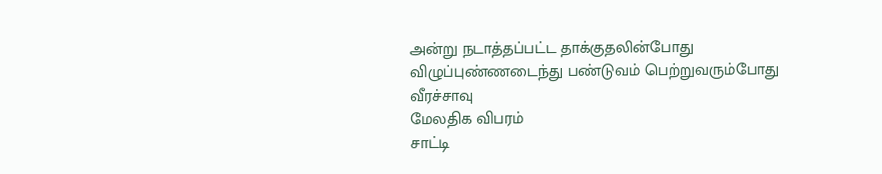அன்று நடாத்தப்பட்ட தாக்குதலின்போது விழுப்புண்ணடைந்து பண்டுவம் பெற்றுவரும்போது வீரச்சாவு
மேலதிக விபரம்
சாட்டி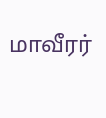மாவீரர்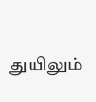துயிலும்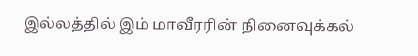இல்லத்தில் இம் மாவீரரின் நினைவுக்கல்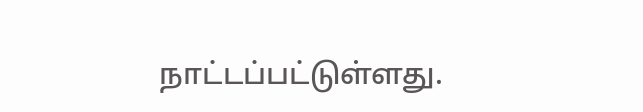நாட்டப்பட்டுள்ளது.